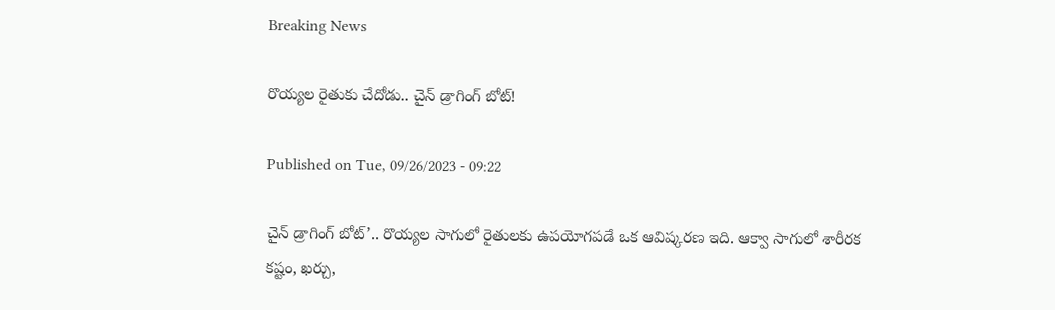Breaking News

రొయ్యల రైతుకు చేదోడు.. చైన్‌ డ్రాగింగ్‌ బోట్‌!

Published on Tue, 09/26/2023 - 09:22

చైన్‌ డ్రాగింగ్‌ బోట్‌’.. రొయ్యల సాగులో రైతులకు ఉపయోగపడే ఒక ఆవిష్కరణ ఇది. ఆక్వా సాగులో శారీరక కష్టం, ఖర్చు,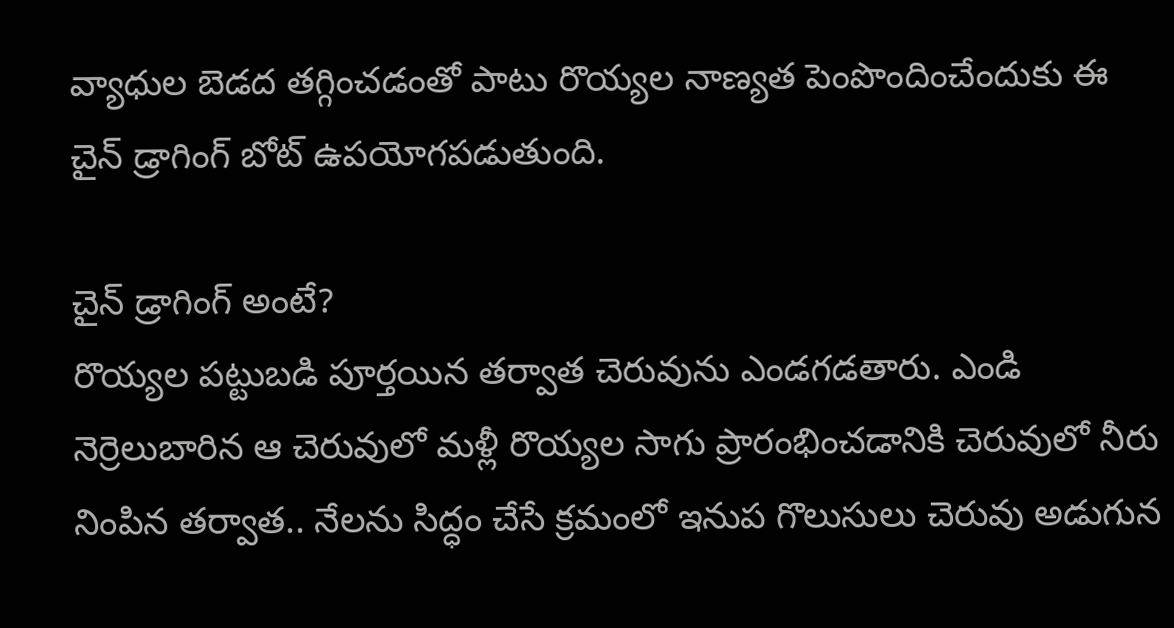వ్యాధుల బెడద తగ్గించడంతో పాటు రొయ్యల నాణ్యత పెంపొందించేందుకు ఈ చైన్‌ డ్రాగింగ్‌ బోట్‌ ఉపయోగపడుతుంది.

చైన్‌ డ్రాగింగ్‌ అంటే?
రొయ్యల పట్టుబడి పూర్తయిన తర్వాత చెరువును ఎండగడతారు. ఎండి నెర్రెలుబారిన ఆ చెరువులో మళ్లీ రొయ్యల సాగు ప్రారంభించడానికి చెరువులో నీరు నింపిన తర్వాత.. నేలను సిద్ధం చేసే క్రమంలో ఇనుప గొలుసులు చెరువు అడుగున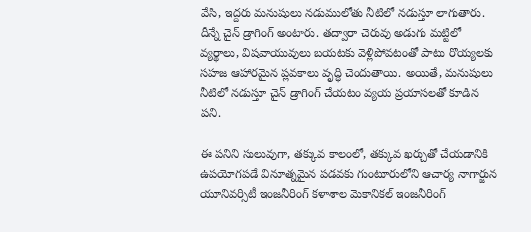వేసి, ఇద్దరు మనుషులు నడుములోతు నీటిలో నడుస్తూ లాగుతారు. దీన్నే చైన్‌ డ్రాగింగ్‌ అంటారు. తద్వారా చెరువు అడుగు మట్టిలో వ్యర్థాలు, విషవాయువులు బయటకు వెళ్లిపోవటంతో పాటు రొయ్యలకు సహజ ఆహారమైన ప్లవకాలు వృద్ధి చెందుతాయి. అయితే, మనుషులు నీటిలో నడుస్తూ చైన్‌ డ్రాగింగ్‌ చేయటం వ్యయ ప్రయాసలతో కూడిన పని.

ఈ పనిని సులువుగా, తక్కువ కాలంలో, తక్కువ ఖర్చుతో చేయడానికి ఉపయోగపడే వినూత్నమైన పడవకు గుంటూరులోని ఆచార్య నాగార్జున  యూనివర్సిటీ ఇంజనీరింగ్‌ కళాశాల మెకానికల్‌ ఇంజనీరింగ్‌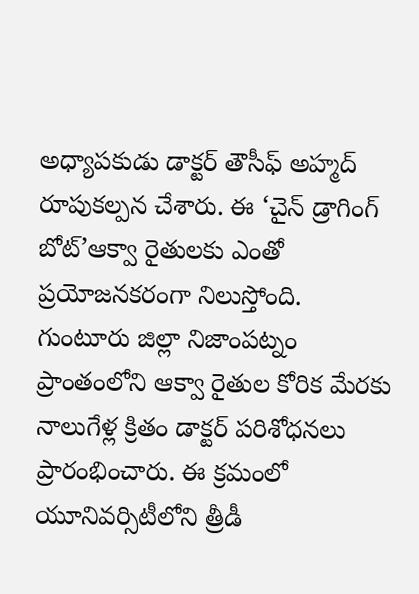అధ్యాపకుడు డాక్టర్‌ తౌసీఫ్‌ అహ్మద్‌ రూపుకల్పన చేశారు. ఈ ‘చైన్‌ డ్రాగింగ్‌ బోట్‌’ఆక్వా రైతులకు ఎంతో ప్రయోజనకరంగా నిలుస్తోంది. గుంటూరు జిల్లా నిజాంపట్నం ప్రాంతంలోని ఆక్వా రైతుల కోరిక మేరకు నాలుగేళ్ల క్రితం డాక్టర్‌ పరిశోధనలు ప్రారంభించారు. ఈ క్రమంలో యూనివర్సిటీలోని త్రీడీ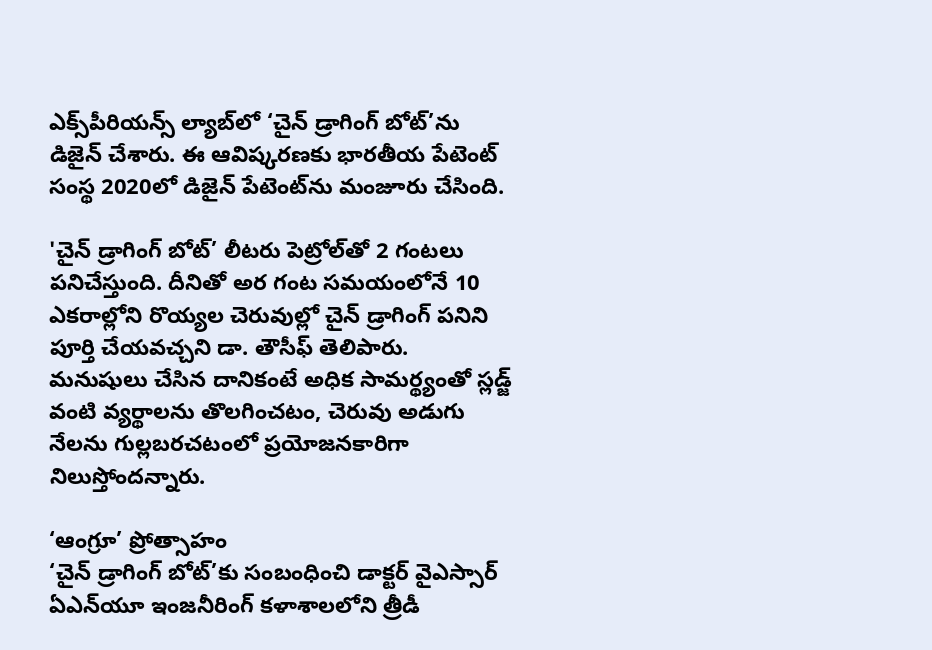ఎక్స్‌పీరియన్స్‌ ల్యాబ్‌లో ‘చైన్‌ డ్రాగింగ్‌ బోట్‌’ను డిజైన్‌ చేశారు. ఈ ఆవిష్కరణకు భారతీయ పేటెంట్‌ సంస్థ 2020లో డిజైన్‌ పేటెంట్‌ను మంజూరు చేసింది.

'చైన్‌ డ్రాగింగ్‌ బోట్‌’ లీటరు పెట్రోల్‌తో 2 గంటలు పనిచేస్తుంది. దీనితో అర గంట సమయంలోనే 10 ఎకరాల్లోని రొయ్యల చెరువుల్లో చైన్‌ డ్రాగింగ్‌ పనిని పూర్తి చేయవచ్చని డా. తౌసీఫ్‌ తెలిపారు. మనుషులు చేసిన దానికంటే అధిక సామర్థ్యంతో స్లడ్జ్‌ వంటి వ్యర్థాలను తొలగించటం, చెరువు అడుగు నేలను గుల్లబరచటంలో ప్రయోజనకారిగా నిలుస్తోందన్నారు.

‘ఆంగ్రూ’ ప్రోత్సాహం
‘చైన్‌ డ్రాగింగ్‌ బోట్‌’కు సంబంధించి డాక్టర్‌ వైఎస్సార్‌ ఏఎన్‌యూ ఇంజనీరింగ్‌ కళాశాలలోని త్రీడీ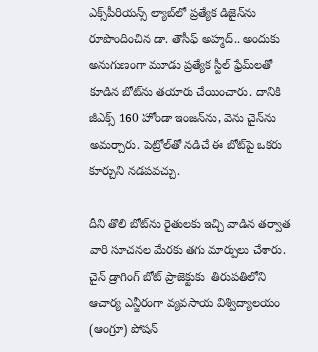ఎక్స్‌పీరియన్స్‌ ల్యాబ్‌లో ప్రత్యేక డిజైన్‌ను రూపొందించిన డా. తౌసీఫ్‌ అహ్మద్‌.. అందుకు అనుగుణంగా మూడు ప్రత్యేక స్టీల్‌ ఫ్రేమ్‌లతో కూడిన బోట్‌ను తయారు చేయించారు. దానికి జీఎక్స్‌ 160 హోండా ఇంజన్‌ను, వెను చైన్‌ను అమర్చారు. పెట్రోల్‌తో నడిచే ఈ బోట్‌పై ఒకరు కూర్చుని నడపవచ్చు.

దీని తొలి బోట్‌ను రైతులకు ఇచ్చి వాడిన తర్వాత వారి సూచనల మేరకు తగు మార్పులు చేశారు. చైన్‌ డ్రాగింగ్‌ బోట్‌ ప్రాజెక్టుకు  తిరుపతిలోని ఆచార్య ఎన్జీరంగా వ్యవసాయ విశ్విద్యాలయం (ఆంగ్రూ) పోషన్‌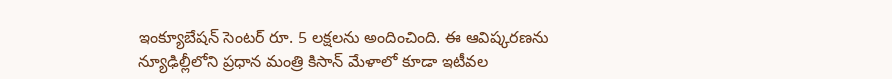ఇంక్యూబేషన్‌ సెంటర్‌ రూ. 5 లక్షలను అందించింది. ఈ ఆవిష్కరణను న్యూఢిల్లీలోని ప్రధాన మంత్రి కిసాన్‌ మేళాలో కూడా ఇటీవల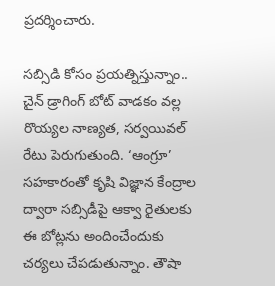ప్రదర్శించారు.

సబ్సిడి కోసం ప్రయత్నిస్తున్నాం..
చైన్‌ డ్రాగింగ్‌ బోట్‌ వాడకం వల్ల రొయ్యల నాణ్యత, సర్వయివల్‌ రేటు పెరుగుతుంది. ‘ఆంగ్రూ’ సహకారంతో కృషి విజ్ఞాన కేంద్రాల ద్వారా సబ్సిడీపై ఆక్వా రైతులకు ఈ బోట్లను అందించేందుకు చర్యలు చేపడుతున్నాం. తౌషా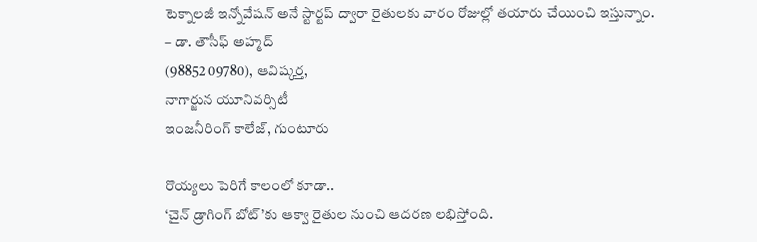టెక్నాలజీ ఇన్నోవేషన్‌ అనే స్టార్టప్‌ ద్వారా రైతులకు వారం రోజుల్లో తయారు చేయించి ఇస్తున్నాం.
– డా. తౌసీఫ్‌ అహ్మద్‌
(98852 09780), ఆవిష్కర్త,
నాగార్జున యూనివర్సిటీ
ఇంజనీరింగ్‌ కాలేజ్, గుంటూరు

రొయ్యలు పెరిగే కాలంలో కూడా..
‘చైన్‌ డ్రాగింగ్‌ బోట్‌’కు ఆక్వా రైతుల నుంచి ఆదరణ లభిస్తోంది.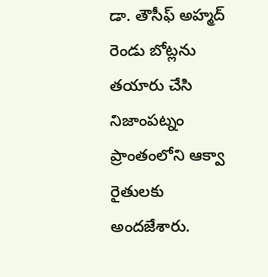డా. తౌసీఫ్‌ అహ్మద్‌ రెండు బోట్లను తయారు చేసి నిజాంపట్నం ప్రాంతంలోని ఆక్వా రైతులకు అందజేశారు.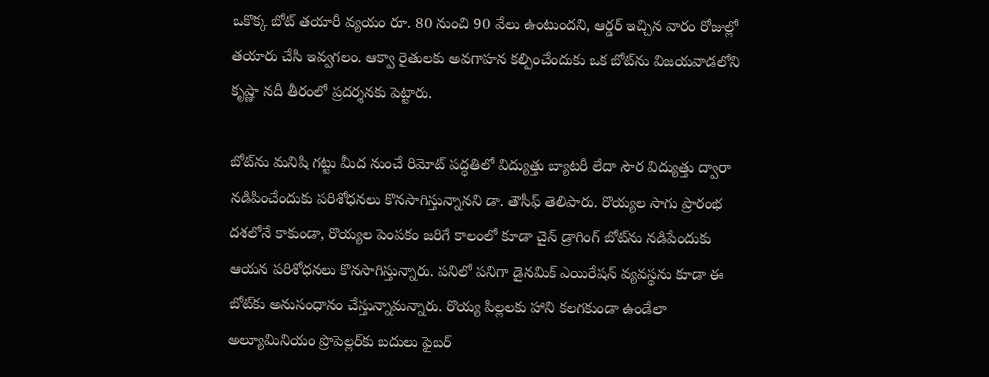ఒకొక్క బోట్‌ తయారీ వ్యయం రూ. 80 నుంచి 90 వేలు ఉంటుందని, ఆర్డర్‌ ఇచ్చిన వారం రోజుల్లో తయారు చేసి ఇవ్వగలం. ఆక్వా రైతులకు అవగాహన కల్పించేందుకు ఒక బోట్‌ను విజయవాడలోని కృష్ణా నదీ తీరంలో ప్రదర్శనకు పెట్టారు.

బోట్‌ను మనిషి గట్టు మీద నుంచే రిమోట్‌ పద్ధతిలో విద్యుత్తు బ్యాటరీ లేదా సౌర విద్యుత్తు ద్వారా నడిపించేందుకు పరిశోధనలు కొనసాగిస్తున్నానని డా. తౌసీఫ్‌ తెలిపారు. రొయ్యల సాగు ప్రారంభ దశలోనే కాకుండా, రొయ్యల పెంపకం జరిగే కాలంలో కూడా చైన్‌ డ్రాగింగ్‌ బోట్‌ను నడిపేందుకు ఆయన పరిశోధనలు కొనసాగిస్తున్నారు. పనిలో పనిగా డైనమిక్‌ ఎయిరేషన్‌ వ్యవస్థను కూడా ఈ బోట్‌కు అనుసంధానం చేస్తున్నామన్నారు. రొయ్య పిల్లలకు హాని కలగకుండా ఉండేలా అల్యూమినియం ప్రొపెల్లర్‌కు బదులు ఫైబర్‌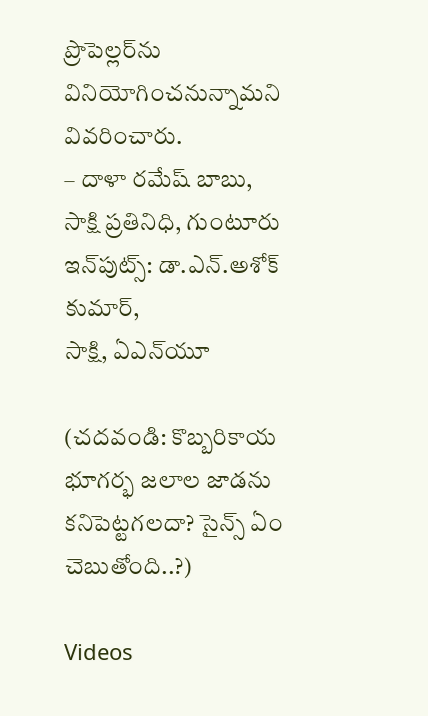ప్రొపెల్లర్‌ను వినియోగించనున్నామని వివరించారు.
– దాళా రమేష్‌ బాబు, సాక్షి ప్రతినిధి, గుంటూరు
ఇన్‌పుట్స్‌: డా.ఎన్‌.అశోక్‌ కుమార్,
సాక్షి, ఏఎన్‌యూ

(చదవండి: కొబ్బరికాయ భూగర్భ జలాల జాడను కనిపెట్టగలదా? సైన్స్‌ ఏం చెబుతోంది..?)

Videos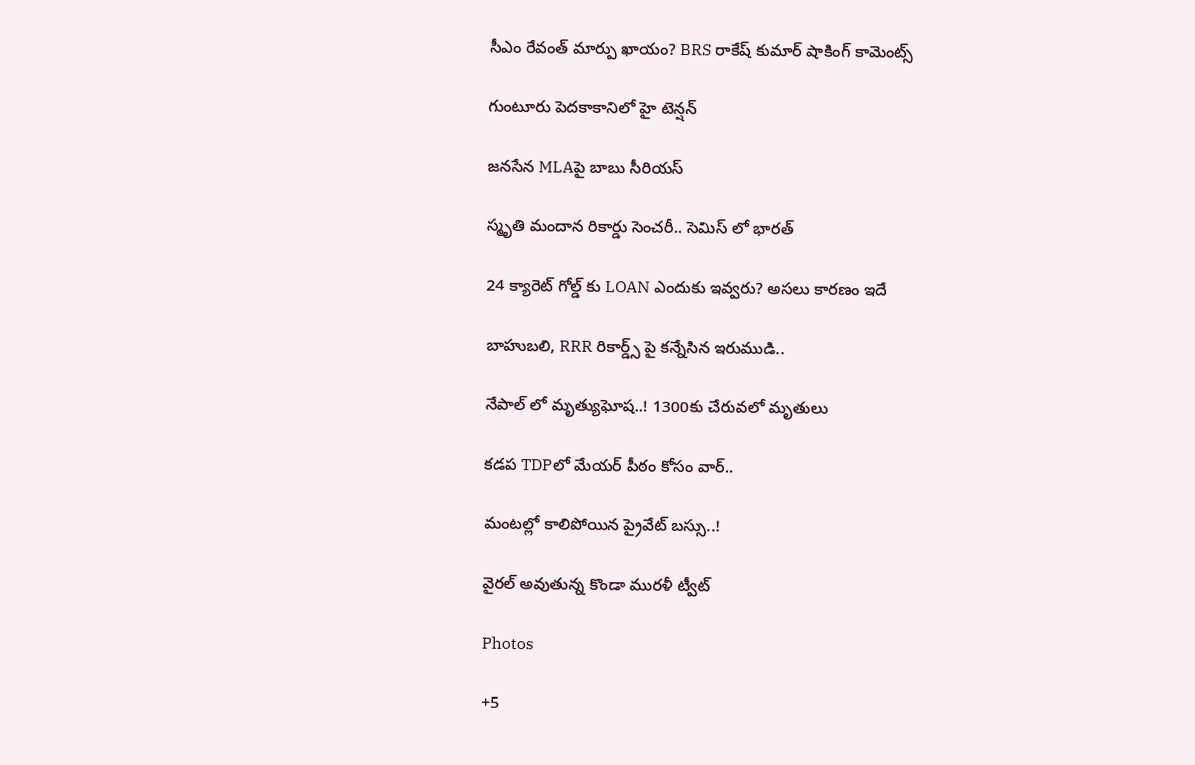సీఎం రేవంత్ మార్పు ఖాయం? BRS రాకేష్ కుమార్ షాకింగ్ కామెంట్స్

గుంటూరు పెదకాకానిలో హై టెన్షన్

జనసేన MLAపై బాబు సీరియస్

స్మృతి మందాన రికార్డు సెంచరీ.. సెమిస్ లో భారత్

24 క్యారెట్ గోల్డ్ కు LOAN ఎందుకు ఇవ్వరు? అసలు కారణం ఇదే

బాహుబలి, RRR రికార్డ్స్ పై కన్నేసిన ఇరుముడి..

నేపాల్ లో మృత్యుఘోష..! 1300కు చేరువలో మృతులు

కడప TDPలో మేయర్ పీఠం కోసం వార్..

మంటల్లో కాలిపోయిన ప్రైవేట్ బస్సు..!

వైరల్ అవుతున్న కొండా మురళీ ట్వీట్

Photos

+5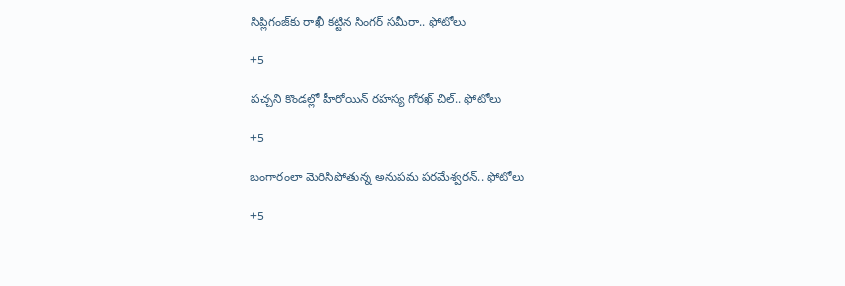సిప్లిగంజ్‌కు రాఖీ కట్టిన సింగర్ సమీరా.. ఫోటోలు

+5

పచ్చని కొండల్లో హీరోయిన్ రహస్య గోరఖ్ చిల్.. ఫోటోలు

+5

బంగారంలా మెరిసిపోతున్న అనుపమ పరమేశ్వరన్.. ఫోటోలు

+5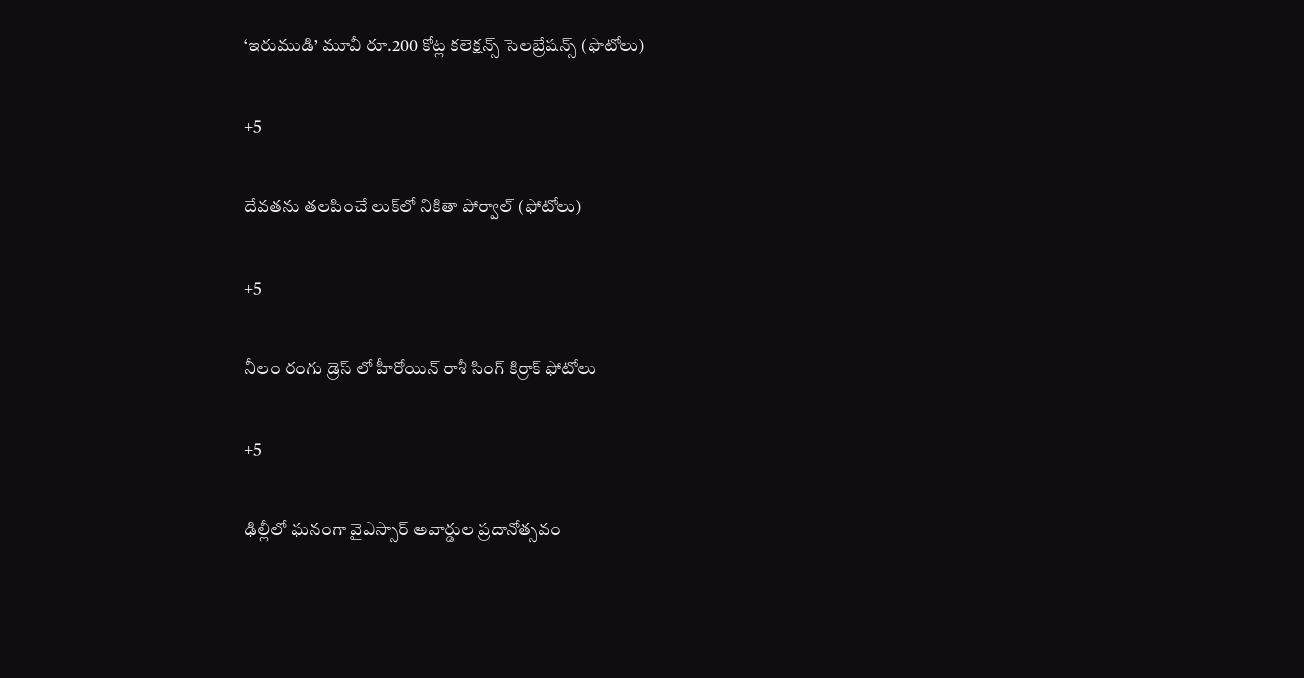‘ఇరుముడి’ మూవీ రూ.200 కోట్ల కలెక్షన్స్ సెలబ్రేషన్స్ (ఫొటోలు)

+5

దేవతను తలపించే లుక్‌లో నికితా పోర్వాల్‌ (ఫోటోలు)

+5

నీలం రంగు డ్రెస్ లో హీరోయిన్ రాశీ సింగ్ కిర్రాక్ ఫోటోలు

+5

ఢిల్లీలో ఘనంగా వైఎస్సార్‌ అవార్డుల ప్రదానోత్సవం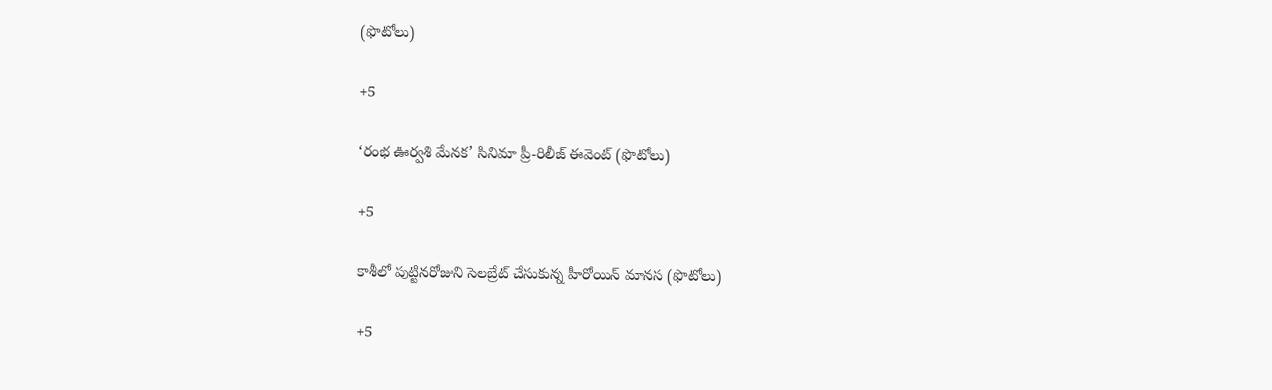(ఫొటోలు)

+5

‘రంభ ఊర్వశి మేనక’ సినిమా ప్రీ-రిలీజ్ ఈవెంట్‌ (ఫొటోలు)

+5

కాశీలో పుట్టినరోజుని సెలబ్రేట్ చేసుకున్న హీరోయిన్ మానస (ఫొటోలు)

+5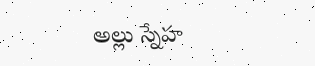అల్లు స్నేహ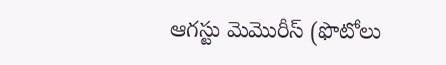ఆగస్టు మెమొరీస్ (ఫొటోలు